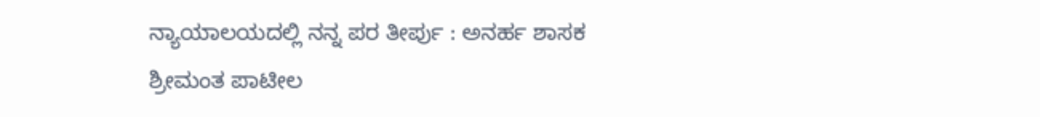ನ್ಯಾಯಾಲಯದಲ್ಲಿ ನನ್ನ ಪರ ತೀರ್ಪು : ಅನರ್ಹ ಶಾಸಕ ಶ್ರೀಮಂತ ಪಾಟೀಲ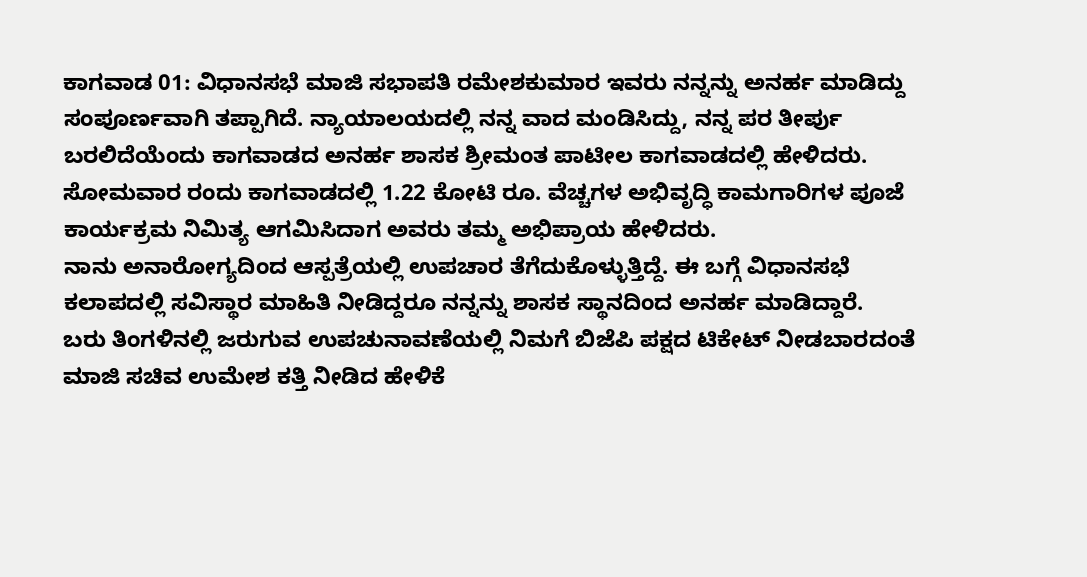ಕಾಗವಾಡ 01: ವಿಧಾನಸಭೆ ಮಾಜಿ ಸಭಾಪತಿ ರಮೇಶಕುಮಾರ ಇವರು ನನ್ನನ್ನು ಅನರ್ಹ ಮಾಡಿದ್ದು ಸಂಪೂರ್ಣವಾಗಿ ತಪ್ಪಾಗಿದೆ. ನ್ಯಾಯಾಲಯದಲ್ಲಿ ನನ್ನ ವಾದ ಮಂಡಿಸಿದ್ದು, ನನ್ನ ಪರ ತೀರ್ಪು ಬರಲಿದೆಯೆಂದು ಕಾಗವಾಡದ ಅನರ್ಹ ಶಾಸಕ ಶ್ರೀಮಂತ ಪಾಟೀಲ ಕಾಗವಾಡದಲ್ಲಿ ಹೇಳಿದರು.
ಸೋಮವಾರ ರಂದು ಕಾಗವಾಡದಲ್ಲಿ 1.22 ಕೋಟಿ ರೂ. ವೆಚ್ಚಗಳ ಅಭಿವೃದ್ಧಿ ಕಾಮಗಾರಿಗಳ ಪೂಜೆ ಕಾರ್ಯಕ್ರಮ ನಿಮಿತ್ಯ ಆಗಮಿಸಿದಾಗ ಅವರು ತಮ್ಮ ಅಭಿಪ್ರಾಯ ಹೇಳಿದರು.
ನಾನು ಅನಾರೋಗ್ಯದಿಂದ ಆಸ್ಪತ್ರೆಯಲ್ಲಿ ಉಪಚಾರ ತೆಗೆದುಕೊಳ್ಳುತ್ತಿದ್ದೆ. ಈ ಬಗ್ಗೆ ವಿಧಾನಸಭೆ ಕಲಾಪದಲ್ಲಿ ಸವಿಸ್ಥಾರ ಮಾಹಿತಿ ನೀಡಿದ್ದರೂ ನನ್ನನ್ನು ಶಾಸಕ ಸ್ಥಾನದಿಂದ ಅನರ್ಹ ಮಾಡಿದ್ದಾರೆ.
ಬರು ತಿಂಗಳಿನಲ್ಲಿ ಜರುಗುವ ಉಪಚುನಾವಣೆಯಲ್ಲಿ ನಿಮಗೆ ಬಿಜೆಪಿ ಪಕ್ಷದ ಟಿಕೇಟ್ ನೀಡಬಾರದಂತೆ ಮಾಜಿ ಸಚಿವ ಉಮೇಶ ಕತ್ತಿ ನೀಡಿದ ಹೇಳಿಕೆ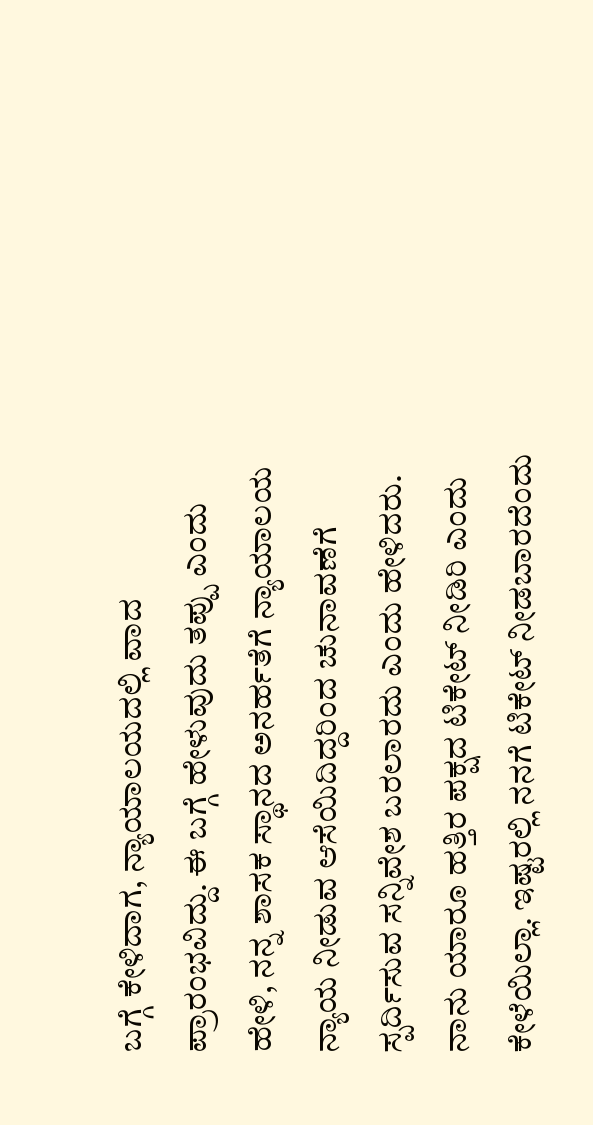ಬಗ್ಗೆ ಕೇಳಿದಾಗ, ನ್ಯಾಯಾಲಯದಲ್ಲಿ ವಾದ ಪ್ರಾರಂಭವಿದ್ದು. ಈ ಬಗ್ಗೆ ಹೇಳುವುದು ತಪ್ಪು ಎಂದು ಹೇಳಿ, ನನ್ನ ಶಾಸಕ ಸ್ಥಾನದ ಅನರ್ಹತೆಗೆ ನ್ಯಾಯಾಲಯ ನ್ಯಾಯ ನೀಡುವ ಆಸೆಯಿದಿದ್ದರಿಂದ ಚುನಾವಣೆಗೆ ಸ್ಪರ್ದಿಸುವ ಸನ್ನಿವೇಶ ಬರಲಾರದು ಎಂದು ಹೇಳಿದರು.
ನಾನು ಯಾರೂ ಹತ್ತಿರ ಪಕ್ಷದ ಟಿಕೇಟ್ ನೀಡಿರಿ ಎಂದು ಕೇಳೆಯಿಲ್ಲಾ. ಇಷ್ಟರಲ್ಲಿ ನನಗೆ ಟಿಕೇಟ್ ನೀಡಬಾರದೆಂದು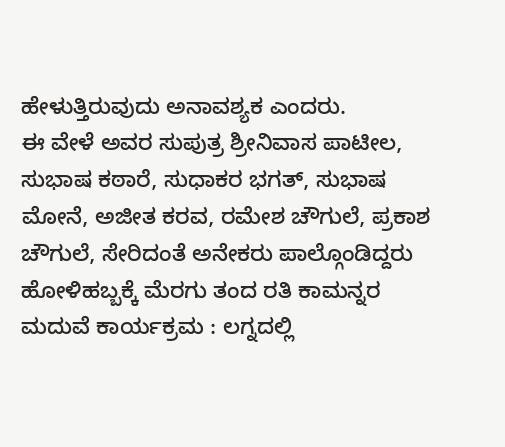ಹೇಳುತ್ತಿರುವುದು ಅನಾವಶ್ಯಕ ಎಂದರು.
ಈ ವೇಳೆ ಅವರ ಸುಪುತ್ರ ಶ್ರೀನಿವಾಸ ಪಾಟೀಲ, ಸುಭಾಷ ಕಠಾರೆ, ಸುಧಾಕರ ಭಗತ್, ಸುಭಾಷ ಮೋನೆ, ಅಜೀತ ಕರವ, ರಮೇಶ ಚೌಗುಲೆ, ಪ್ರಕಾಶ ಚೌಗುಲೆ, ಸೇರಿದಂತೆ ಅನೇಕರು ಪಾಲ್ಗೊಂಡಿದ್ದರು
ಹೋಳಿಹಬ್ಬಕ್ಕೆ ಮೆರಗು ತಂದ ರತಿ ಕಾಮನ್ನರ ಮದುವೆ ಕಾರ್ಯಕ್ರಮ : ಲಗ್ನದಲ್ಲಿ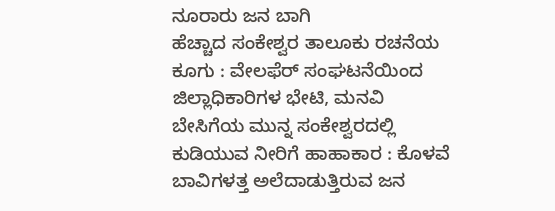ನೂರಾರು ಜನ ಬಾಗಿ
ಹೆಚ್ಚಾದ ಸಂಕೇಶ್ವರ ತಾಲೂಕು ರಚನೆಯ ಕೂಗು : ವೇಲಫೆರ್ ಸಂಘಟನೆಯಿಂದ ಜಿಲ್ಲಾಧಿಕಾರಿಗಳ ಭೇಟಿ, ಮನವಿ
ಬೇಸಿಗೆಯ ಮುನ್ನ ಸಂಕೇಶ್ವರದಲ್ಲಿ ಕುಡಿಯುವ ನೀರಿಗೆ ಹಾಹಾಕಾರ : ಕೊಳವೆ ಬಾವಿಗಳತ್ತ ಅಲೆದಾಡುತ್ತಿರುವ ಜನ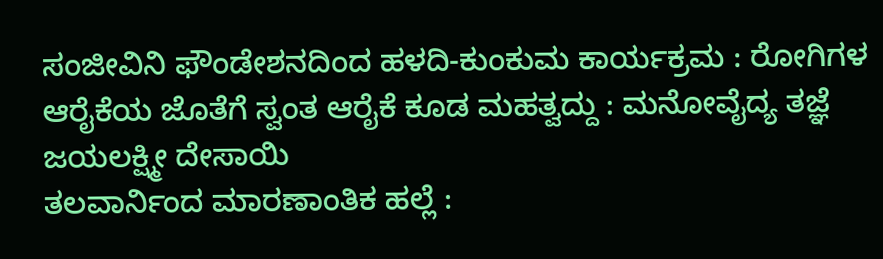ಸಂಜೀವಿನಿ ಫೌಂಡೇಶನದಿಂದ ಹಳದಿ-ಕುಂಕುಮ ಕಾರ್ಯಕ್ರಮ : ರೋಗಿಗಳ ಆರೈಕೆಯ ಜೊತೆಗೆ ಸ್ವಂತ ಆರೈಕೆ ಕೂಡ ಮಹತ್ವದ್ದು : ಮನೋವೈದ್ಯ ತಜ್ಞೆ ಜಯಲಕ್ಷ್ಮೀ ದೇಸಾಯಿ
ತಲವಾರ್ನಿಂದ ಮಾರಣಾಂತಿಕ ಹಲ್ಲೆ :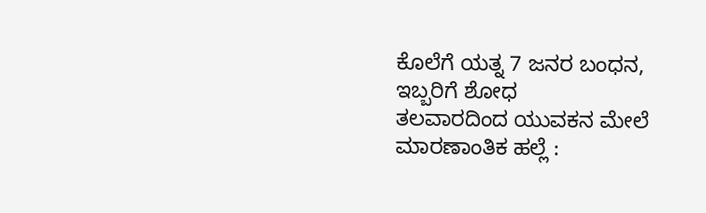ಕೊಲೆಗೆ ಯತ್ನ 7 ಜನರ ಬಂಧನ, ಇಬ್ಬರಿಗೆ ಶೋಧ
ತಲವಾರದಿಂದ ಯುವಕನ ಮೇಲೆ ಮಾರಣಾಂತಿಕ ಹಲ್ಲೆ :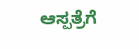ಆಸ್ಪತ್ರೆಗೆ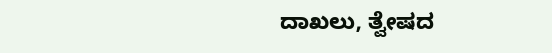ದಾಖಲು, ತ್ವೇಷದ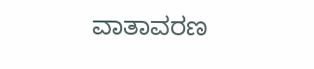ವಾತಾವರಣ